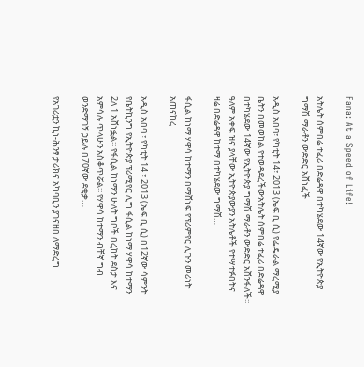Fana: At a Speed of Life!

አትሌት ሰምበሬ ተፈሪ በድሬዳዋ በተካሄደው 14ኛው የኢትዮጵያ ግማሽ ማራቶን ውድድር አሸነፈች

አዲስ አበባ፣ የካቲት 14፣ 2013 (ኤፍ ቢ ሲ) የፌዴራል ማረሚያ ቤትን በመወከል የተወዳደረችውአትሌት ሰምበሬ ተፈሪ በድሬዳዋ በተካሄደው 14ኛው የኢትዮጵያ ግማሽ ማራቶን ውድድር አሸንፋለች፡፡ ዓለም አቀፍ ዝና ያላቸው ኢትዮጵያውያን አትሌቶች የተሣተፉበትና ዛሬ በድሬዳዋ ከተማ በተካሄደው ግማሽ…

ፋሲል ከነማ ሃዋሳ ከተማን በማሸነፍ የፕሪምየር ሊጉን መሪነት አጠናከረ

አዲስ አበባ ፣ የካቲት 14 ፣ 2013 (ኤፍ ቢ ሲ) በ12ኛው ሳምንት የቤትኪንግ የኢትዮጵያ ፕሪሚየር ሊግ ፋሲል ከነማ ሃዋሳ ከተማን 2ለ 1 አሸነፏል፡፡ የፋሲል ከነማን ሁለት ግቦች በረከት ደስታ እና አምሳሉ ጥላሁን አስቆጥሯል፡፡ የሃዋሳ ከተማን ብቸኛ ግብ ወንድማገኝ ኃይሉ በ70ኛው ደቂቃ…

የአገሪቷን ኪነ-ሕንፃ ታሪክና አካባቢን ያገናዘበ ለማድረግ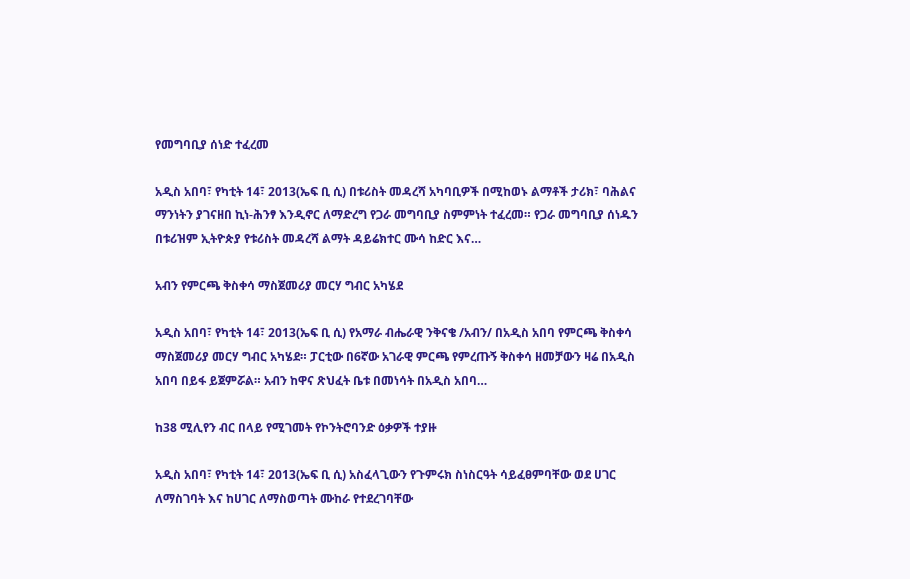የመግባቢያ ሰነድ ተፈረመ

አዲስ አበባ፣ የካቲት 14፣ 2013(ኤፍ ቢ ሲ) በቱሪስት መዳረሻ አካባቢዎች በሚከወኑ ልማቶች ታሪክ፣ ባሕልና ማንነትን ያገናዘበ ኪነ-ሕንፃ እንዲኖር ለማድረግ የጋራ መግባቢያ ስምምነት ተፈረመ። የጋራ መግባቢያ ሰነዱን በቱሪዝም ኢትዮጵያ የቱሪስት መዳረሻ ልማት ዳይሬክተር ሙሳ ከድር እና…

አብን የምርጫ ቅስቀሳ ማስጀመሪያ መርሃ ግብር አካሄደ

አዲስ አበባ፣ የካቲት 14፣ 2013(ኤፍ ቢ ሲ) የአማራ ብሔራዊ ንቅናቄ /አብን/ በአዲስ አበባ የምርጫ ቅስቀሳ ማስጀመሪያ መርሃ ግብር አካሄደ። ፓርቲው በ6ኛው አገራዊ ምርጫ የምረጡኝ ቅስቀሳ ዘመቻውን ዛሬ በአዲስ አበባ በይፋ ይጀምሯል። አብን ከዋና ጽህፈት ቤቱ በመነሳት በአዲስ አበባ…

ከ38 ሚሊየን ብር በላይ የሚገመት የኮንትሮባንድ ዕቃዎች ተያዙ

አዲስ አበባ፣ የካቲት 14፣ 2013(ኤፍ ቢ ሲ) አስፈላጊውን የጉምሩክ ስነስርዓት ሳይፈፀምባቸው ወደ ሀገር ለማስገባት እና ከሀገር ለማስወጣት ሙከራ የተደረገባቸው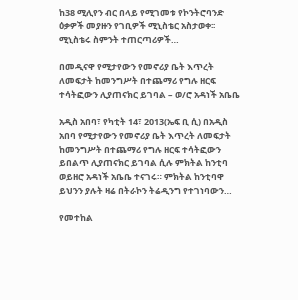ከ38 ሚሊየን ብር በላይ የሚገመቱ የኮንትሮባንድ ዕቃዎች መያዙን የገቢዎች ሚኒስቴር አስታወቀ፡፡ ሚኒስቴሩ ስምንት ተጠርጣሪዎች…

በመዲናዋ የሚታየውን የመኖሪያ ቤት እጥረት ለመፍታት ከመንግሥት በተጨማሪ የግሉ ዘርፍ ተሳትፎውን ሊያጠናክር ይገባል – ወ/ሮ አዳነች አቤቤ

አዲስ አበባ፣ የካቲት 14፣ 2013(ኤፍ ቢ ሲ) በአዲስ አበባ የሚታየውን የመኖሪያ ቤት እጥረት ለመፍታት ከመንግሥት በተጨማሪ የግሉ ዘርፍ ተሳትፎውን ይበልጥ ሊያጠናክር ይገባል ሲሉ ምክትል ከንቲባ ወይዘሮ አዳነች አቤቤ ተናገሩ። ምክትል ከንቲባዋ ይህንን ያሉት ዛሬ በትራኮን ትሬዲንግ የተገነባውን…

የመተከል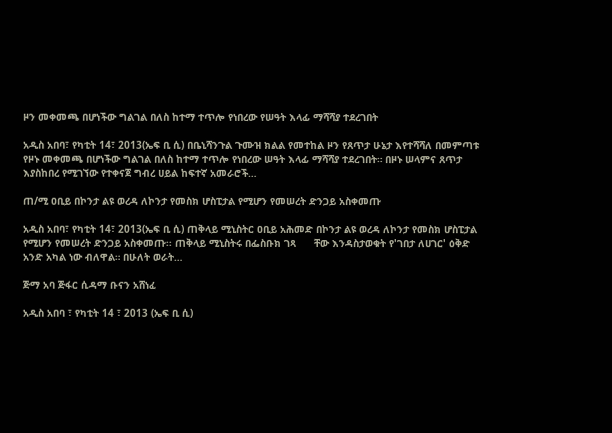ዞን መቀመጫ በሆነችው ግልገል በለስ ከተማ ተጥሎ የነበረው የሠዓት እላፊ ማሻሻያ ተደረገበት

አዲስ አበባ፣ የካቲት 14፣ 2013(ኤፍ ቢ ሲ) በቤኒሻንጉል ጉሙዝ ክልል የመተከል ዞን የጸጥታ ሁኔታ እየተሻሻለ በመምጣቱ የዞኑ መቀመጫ በሆነችው ግልገል በለስ ከተማ ተጥሎ የነበረው ሠዓት እላፊ ማሻሻያ ተደረገበት። በዞኑ ሠላምና ጸጥታ እያስከበረ የሚገኘው የተቀናጀ ግብረ ሀይል ከፍተኛ አመራሮች…

ጠ/ሚ ዐቢይ በኮንታ ልዩ ወረዳ ለኮንታ የመስክ ሆስፒታል የሚሆን የመሠረት ድንጋይ አስቀመጡ

አዲስ አበባ፣ የካቲት 14፣ 2013(ኤፍ ቢ ሲ) ጠቅላይ ሚኒስትር ዐቢይ አሕመድ በኮንታ ልዩ ወረዳ ለኮንታ የመስክ ሆስፒታል የሚሆን የመሠረት ድንጋይ አስቀመጡ፡፡ ጠቅላይ ሚኒስትሩ በፌስቡክ ገጻ      ቸው እንዳስታወቁት የ'ገበታ ለሀገር' ዕቅድ አንድ አካል ነው ብለዋል። በሁለት ወራት…

ጅማ አባ ጅፋር ሲዳማ ቡናን አሸነፈ

አዲስ አበባ ፣ የካቲት 14 ፣ 2013 (ኤፍ ቢ ሲ)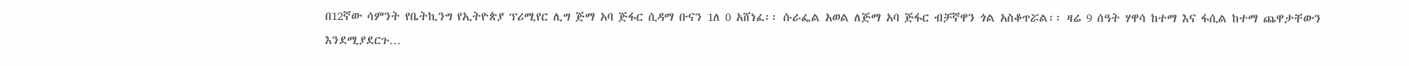በ12ኛው ሳምንት የቤትኪንግ የኢትዮጵያ ፕሪሚየር ሊግ ጅማ አባ ጅፋር ሲዳማ ቡናን 1ለ 0 አሸነፈ፡፡ ሱራፌል አወል ለጅማ አባ ጅፋር ብቻኛዋን ጎል አስቆጥሯል፡፡ ዛሬ 9 ሰዓት ሃዋሳ ከተማ እና ፋሲል ከተማ ጨዋታቸውን እንደሚያደርጉ…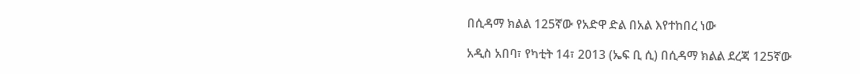በሲዳማ ክልል 125ኛው የአድዋ ድል በአል እየተከበረ ነው

አዲስ አበባ፣ የካቲት 14፣ 2013 (ኤፍ ቢ ሲ) በሲዳማ ክልል ደረጃ 125ኛው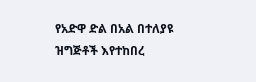የአድዋ ድል በአል በተለያዩ ዝግጅቶች እየተከበረ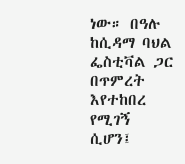ነው። በዓሉ ከሲዳማ ባህል ፌስቲቫል ጋር በጥምረት እየተከበረ የሚገኝ ሲሆን፤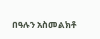በዓሉን አስመልክቶ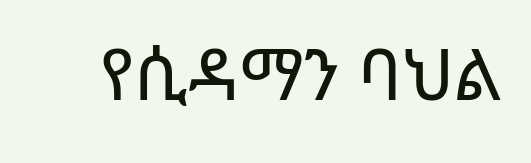የሲዳማን ባህል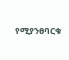የሚያንፀባርቁ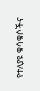የተለያዩ ቁሳቁሶችና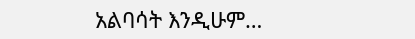አልባሳት እንዲሁም…